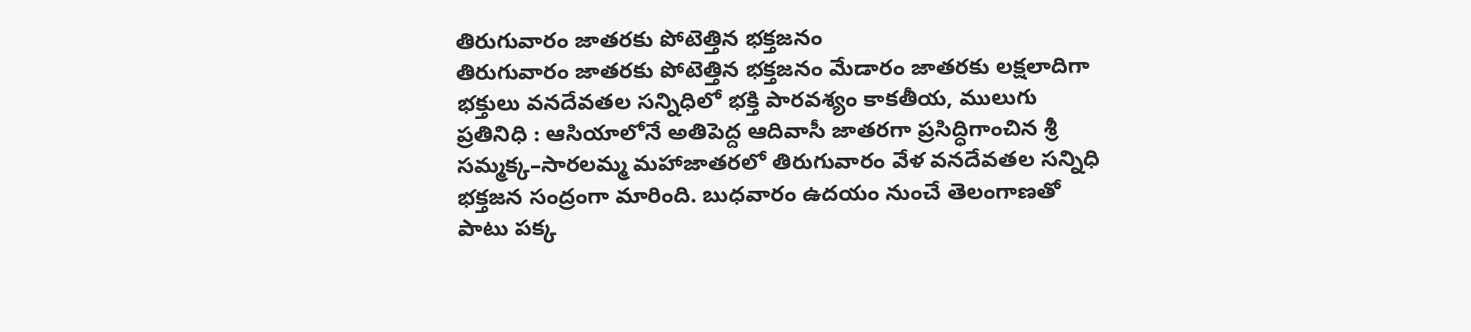తిరుగువారం జాతరకు పోటెత్తిన భక్తజనం
తిరుగువారం జాతరకు పోటెత్తిన భక్తజనం మేడారం జాతరకు లక్షలాదిగా భక్తులు వనదేవతల సన్నిధిలో భక్తి పారవశ్యం కాకతీయ, ములుగు ప్రతినిధి : ఆసియాలోనే అతిపెద్ద ఆదివాసీ జాతరగా ప్రసిద్ధిగాంచిన శ్రీ సమ్మక్క–సారలమ్మ మహాజాతరలో తిరుగువారం వేళ వనదేవతల సన్నిధి భక్తజన సంద్రంగా మారింది. బుధవారం ఉదయం నుంచే తెలంగాణతో పాటు పక్క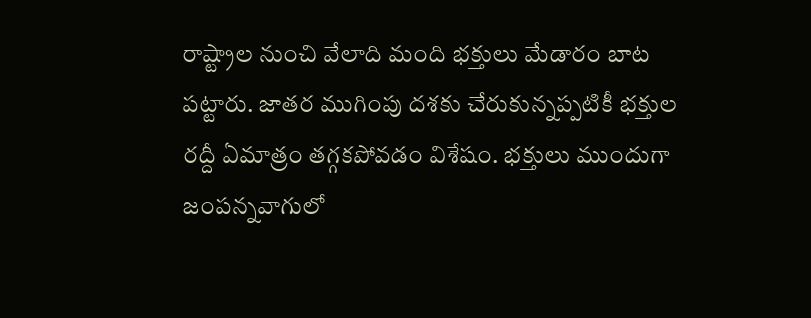రాష్ట్రాల నుంచి వేలాది మంది భక్తులు మేడారం బాట పట్టారు. జాతర ముగింపు దశకు చేరుకున్నప్పటికీ భక్తుల రద్దీ ఏమాత్రం తగ్గకపోవడం విశేషం. భక్తులు ముందుగా జంపన్నవాగులో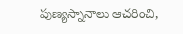పుణ్యస్నానాలు ఆచరించి,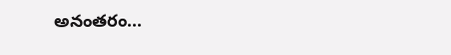అనంతరం...